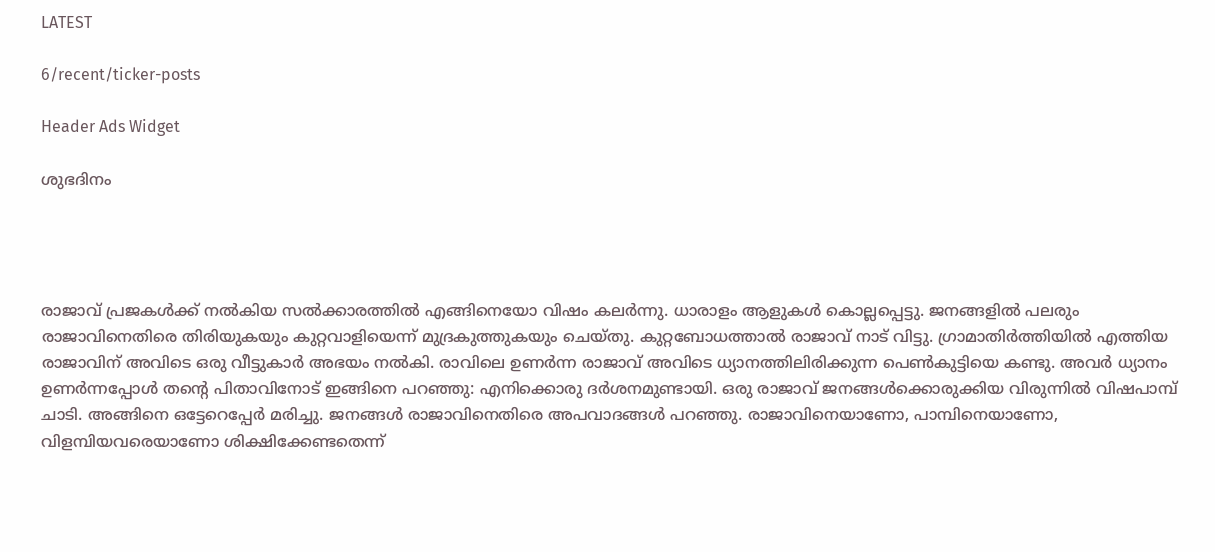LATEST

6/recent/ticker-posts

Header Ads Widget

ശുഭദിനം




രാജാവ് പ്രജകള്‍ക്ക് നല്‍കിയ സല്‍ക്കാരത്തില്‍ എങ്ങിനെയോ വിഷം കലര്‍ന്നു. ധാരാളം ആളുകള്‍ കൊല്ലപ്പെട്ടു. ജനങ്ങളില്‍ പലരും രാജാവിനെതിരെ തിരിയുകയും കുറ്റവാളിയെന്ന് മുദ്രകുത്തുകയും ചെയ്തു. കുറ്റബോധത്താല്‍ രാജാവ് നാട് വിട്ടു. ഗ്രാമാതിര്‍ത്തിയില്‍ എത്തിയ രാജാവിന് അവിടെ ഒരു വീട്ടുകാര്‍ അഭയം നല്‍കി. രാവിലെ ഉണര്‍ന്ന രാജാവ് അവിടെ ധ്യാനത്തിലിരിക്കുന്ന പെണ്‍കുട്ടിയെ കണ്ടു. അവര്‍ ധ്യാനം ഉണര്‍ന്നപ്പോള്‍ തന്റെ പിതാവിനോട് ഇങ്ങിനെ പറഞ്ഞു: എനിക്കൊരു ദര്‍ശനമുണ്ടായി. ഒരു രാജാവ് ജനങ്ങള്‍ക്കൊരുക്കിയ വിരുന്നില്‍ വിഷപാമ്പ് ചാടി. അങ്ങിനെ ഒട്ടേറെപ്പേര്‍ മരിച്ചു. ജനങ്ങള്‍ രാജാവിനെതിരെ അപവാദങ്ങള്‍ പറഞ്ഞു. രാജാവിനെയാണോ, പാമ്പിനെയാണോ, വിളമ്പിയവരെയാണോ ശിക്ഷിക്കേണ്ടതെന്ന്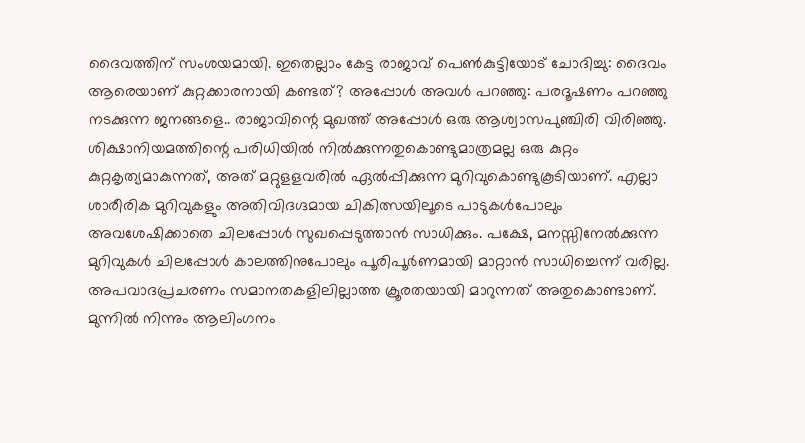ദൈവത്തിന് സംശയമായി. ഇതെല്ലാം കേട്ട രാജാവ് പെണ്‍കുട്ടിയോട് ചോദിച്ചു: ദൈവം ആരെയാണ് കുറ്റക്കാരനായി കണ്ടത്? അപ്പോള്‍ അവള്‍ പറഞ്ഞു: പരദൂഷണം പറഞ്ഞു നടക്കുന്ന ജനങ്ങളെ.. രാജാവിന്റെ മുഖത്ത് അപ്പോള്‍ ഒരു ആശ്വാസപുഞ്ചിരി വിരിഞ്ഞു. ശിക്ഷാനിയമത്തിന്റെ പരിധിയില്‍ നില്‍ക്കുന്നതുകൊണ്ടുമാത്രമല്ല ഒരു കുറ്റം കുറ്റകൃത്യമാകുന്നത്, അത് മറ്റുളളവരില്‍ ഏല്‍പ്പിക്കുന്ന മുറിവുകൊണ്ടുകൂടിയാണ്. എല്ലാ ശാരീരിക മുറിവുകളും അതിവിദഗ്ദമായ ചികിത്സയിലൂടെ പാടുകള്‍പോലും അവശേഷിക്കാതെ ചിലപ്പോള്‍ സുഖപ്പെടുത്താന്‍ സാധിക്കും. പക്ഷേ, മനസ്സിനേല്‍ക്കുന്ന മുറിവുകള്‍ ചിലപ്പോള്‍ കാലത്തിനുപോലും പൂരിപൂര്‍ണമായി മാറ്റാന്‍ സാധിച്ചെന്ന് വരില്ല. അപവാദപ്രചരണം സമാനതകളിലില്ലാത്ത ക്രൂരതയായി മാറുന്നത് അതുകൊണ്ടാണ്. മുന്നില്‍ നിന്നും ആലിംഗനം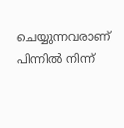ചെയ്യുന്നവരാണ് പിന്നില്‍ നിന്ന്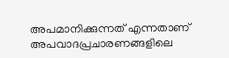അപമാനിക്കുന്നത് എന്നതാണ് അപവാദപ്രചാരണങ്ങളിലെ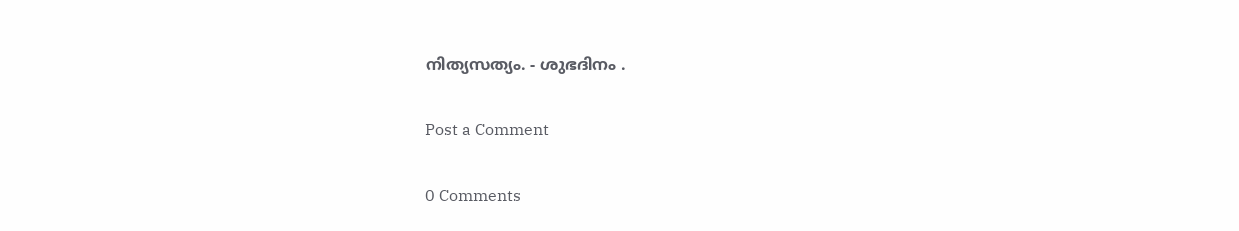നിത്യസത്യം. - ശുഭദിനം .

Post a Comment

0 Comments